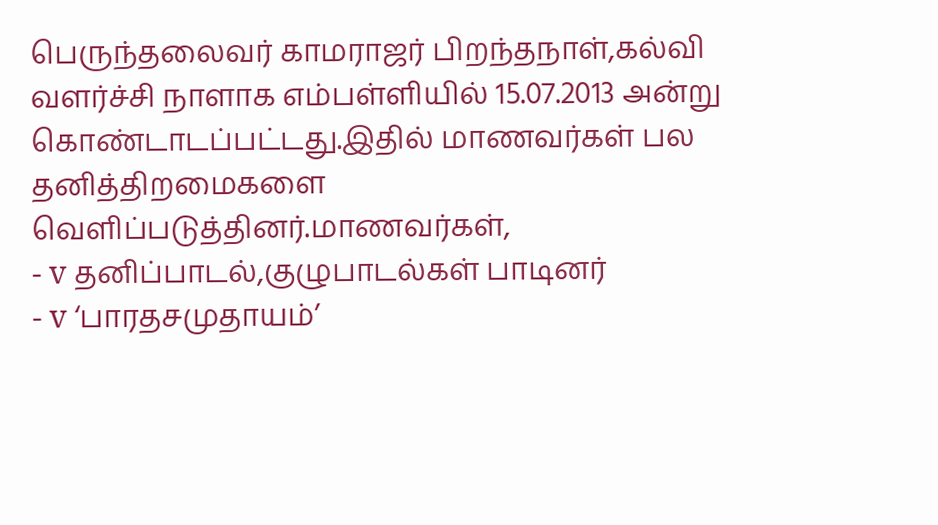பெருந்தலைவர் காமராஜர் பிறந்தநாள்,கல்வி
வளர்ச்சி நாளாக எம்பள்ளியில் 15.07.2013 அன்று கொண்டாடப்பட்டது.இதில் மாணவர்கள் பல
தனித்திறமைகளை வெளிப்படுத்தினர்.மாணவர்கள்,
- v தனிப்பாடல்,குழுபாடல்கள் பாடினர்
- v ‘பாரதசமுதாயம்’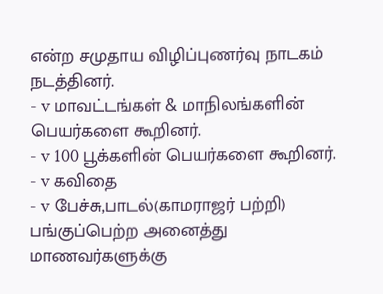என்ற சமுதாய விழிப்புணர்வு நாடகம் நடத்தினர்.
- v மாவட்டங்கள் & மாநிலங்களின் பெயர்களை கூறினர்.
- v 100 பூக்களின் பெயர்களை கூறினர்.
- v கவிதை
- v பேச்சு,பாடல்(காமராஜர் பற்றி)
பங்குப்பெற்ற அனைத்து
மாணவர்களுக்கு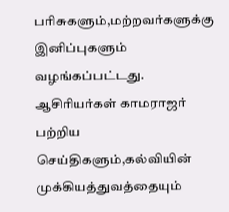பரிசுகளும்,மற்றவர்களுக்கு இனிப்புகளும் வழங்கப்பட்டது.
ஆசிரியர்கள் காமராஜர்
பற்றிய செய்திகளும்,கல்வியின் முக்கியத்துவத்தையும்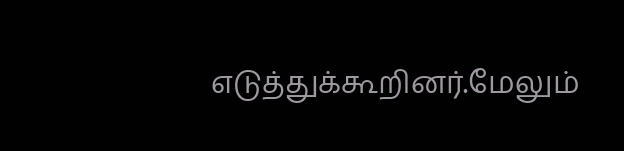எடுத்துக்கூறினர்.மேலும்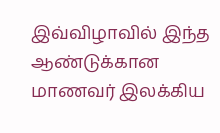இவ்விழாவில் இந்த ஆண்டுக்கான மாணவர் இலக்கிய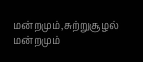மன்றமும்,சுற்றுசூழல் மன்றமும்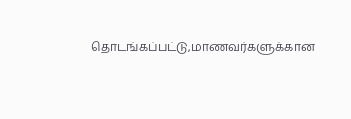தொடங்கப்பட்டு,மாணவர்களுக்கான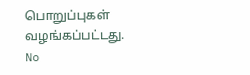பொறுப்புகள் வழங்கப்பட்டது.
No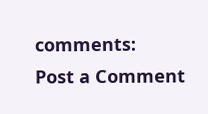comments:
Post a Comment